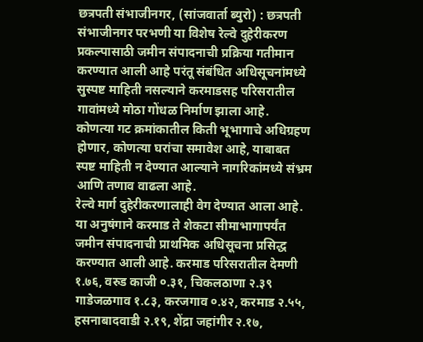छत्रपती संभाजीनगर, (सांजवार्ता ब्युरो) : छत्रपती संभाजीनगर परभणी या विशेष रेल्वे दुहेरीकरण प्रकल्पासाठी जमीन संपादनाची प्रक्रिया गतीमान करण्यात आली आहे परंतू संबंधित अधिसूचनांमध्ये सुस्पष्ट माहिती नसल्याने करमाडसह परिसरातील गावांमध्ये मोठा गोंधळ निर्माण झाला आहे.
कोणत्या गट क्रमांकातील किती भूभागाचे अधिग्रहण होणार, कोणत्या घरांचा समावेश आहे, याबाबत स्पष्ट माहिती न देण्यात आल्याने नागरिकांमध्ये संभ्रम आणि तणाव वाढला आहे.
रेल्वे मार्ग दुहेरीकरणालाही वेग देण्यात आला आहे. या अनुषंगाने करमाड ते शेकटा सीमाभागापर्यंत जमीन संपादनाची प्राथमिक अधिसूचना प्रसिद्ध करण्यात आली आहे. करमाड परिसरातील देमणी १.७६, वरुड काजी ०.३१, चिकलठाणा २.३९ गाडेजळगाव १.८३, करजगाव ०.४२, करमाड २.५५, हसनाबादवाडी २.१९, शेंद्रा जहांगीर २.१७,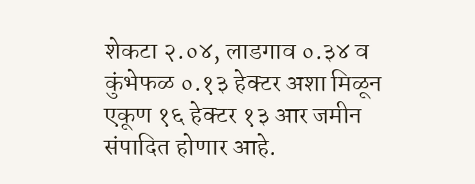शेकटा २.०४, लाडगाव ०.३४ व कुंभेफळ ०.१३ हेक्टर अशा मिळून एकूण १६ हेक्टर १३ आर जमीन संपादित होणार आहे.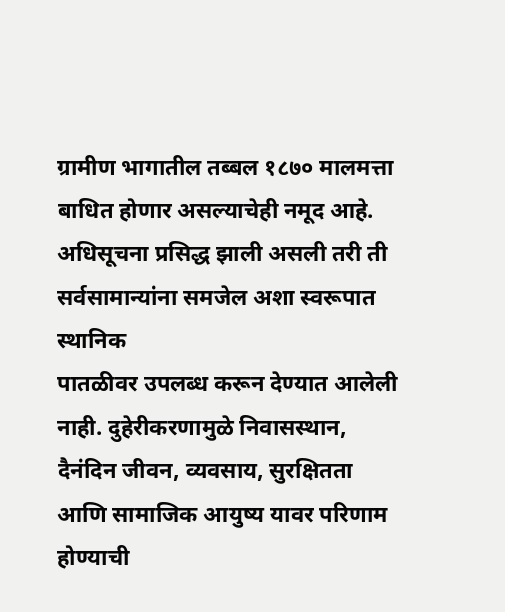ग्रामीण भागातील तब्बल १८७० मालमत्ता बाधित होणार असल्याचेही नमूद आहे.
अधिसूचना प्रसिद्ध झाली असली तरी ती सर्वसामान्यांना समजेल अशा स्वरूपात स्थानिक
पातळीवर उपलब्ध करून देण्यात आलेली नाही. दुहेरीकरणामुळे निवासस्थान, दैनंदिन जीवन, व्यवसाय, सुरक्षितता आणि सामाजिक आयुष्य यावर परिणाम होण्याची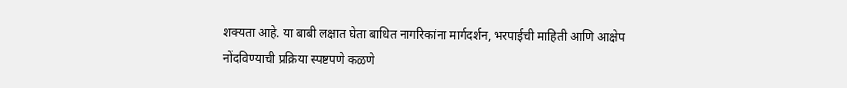शक्यता आहे. या बाबी लक्षात घेता बाधित नागरिकांना मार्गदर्शन, भरपाईची माहिती आणि आक्षेप नोंदविण्याची प्रक्रिया स्पष्टपणे कळणे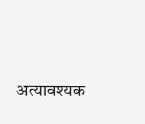अत्यावश्यक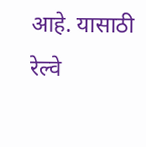आहे. यासाठी रेल्वे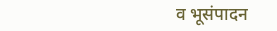व भूसंपादन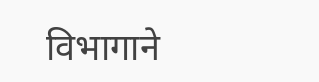विभागाने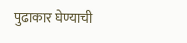पुढाकार घेण्याची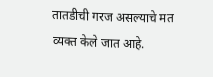तातडीची गरज असल्याचे मत व्यक्त केले जात आहे.